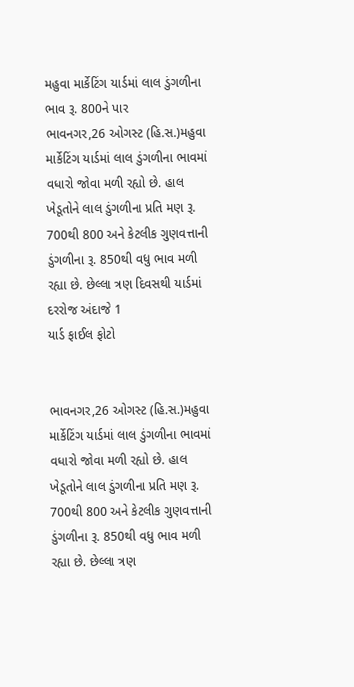મહુવા માર્કેટિંગ યાર્ડમાં લાલ ડુંગળીના ભાવ રૂ. 800ને પાર
ભાવનગર,26 ઓગસ્ટ (હિ.સ.)મહુવા માર્કેટિંગ યાર્ડમાં લાલ ડુંગળીના ભાવમાં વધારો જોવા મળી રહ્યો છે. હાલ ખેડૂતોને લાલ ડુંગળીના પ્રતિ મણ રૂ. 700થી 800 અને કેટલીક ગુણવત્તાની ડુંગળીના રૂ. 850થી વધુ ભાવ મળી રહ્યા છે. છેલ્લા ત્રણ દિવસથી યાર્ડમાં દરરોજ અંદાજે 1
યાર્ડ ફાઈલ ફોટો


ભાવનગર,26 ઓગસ્ટ (હિ.સ.)મહુવા માર્કેટિંગ યાર્ડમાં લાલ ડુંગળીના ભાવમાં વધારો જોવા મળી રહ્યો છે. હાલ ખેડૂતોને લાલ ડુંગળીના પ્રતિ મણ રૂ. 700થી 800 અને કેટલીક ગુણવત્તાની ડુંગળીના રૂ. 850થી વધુ ભાવ મળી રહ્યા છે. છેલ્લા ત્રણ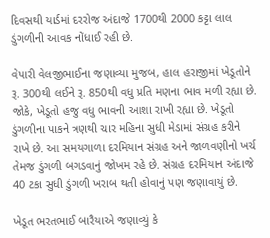દિવસથી યાર્ડમાં દરરોજ અંદાજે 1700થી 2000 કટ્ટા લાલ ડુંગળીની આવક નોંધાઈ રહી છે.

વેપારી વેલજીભાઈના જણાવ્યા મુજબ, હાલ હરાજીમાં ખેડૂતોને રૂ. 300થી લઈને રૂ. 850થી વધુ પ્રતિ મણના ભાવ મળી રહ્યા છે. જોકે, ખેડૂતો હજુ વધુ ભાવની આશા રાખી રહ્યા છે. ખેડૂતો ડુંગળીના પાકને ત્રણથી ચાર મહિના સુધી મેડામાં સંગ્રહ કરીને રાખે છે. આ સમયગાળા દરમિયાન સંગ્રહ અને જાળવણીનો ખર્ચ તેમજ ડુંગળી બગડવાનું જોખમ રહે છે. સંગ્રહ દરમિયાન અંદાજે 40 ટકા સુધી ડુંગળી ખરાબ થતી હોવાનું પણ જણાવાયું છે.

ખેડૂત ભરતભાઈ બારૈયાએ જણાવ્યું કે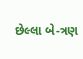છેલ્લા બે-ત્રણ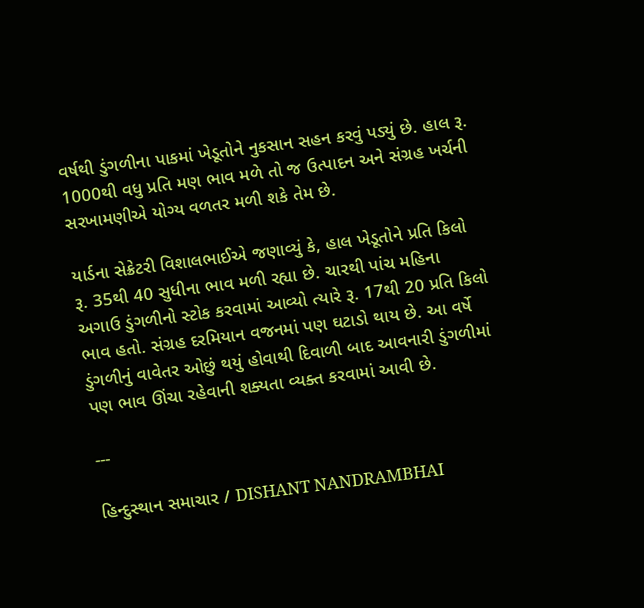વર્ષથી ડુંગળીના પાકમાં ખેડૂતોને નુકસાન સહન કરવું પડ્યું છે. હાલ રૂ. 1000થી વધુ પ્રતિ મણ ભાવ મળે તો જ ઉત્પાદન અને સંગ્રહ ખર્ચની સરખામણીએ યોગ્ય વળતર મળી શકે તેમ છે.

યાર્ડના સેક્રેટરી વિશાલભાઈએ જણાવ્યું કે, હાલ ખેડૂતોને પ્રતિ કિલો રૂ. 35થી 40 સુધીના ભાવ મળી રહ્યા છે. ચારથી પાંચ મહિના અગાઉ ડુંગળીનો સ્ટોક કરવામાં આવ્યો ત્યારે રૂ. 17થી 20 પ્રતિ કિલો ભાવ હતો. સંગ્રહ દરમિયાન વજનમાં પણ ઘટાડો થાય છે. આ વર્ષે ડુંગળીનું વાવેતર ઓછું થયું હોવાથી દિવાળી બાદ આવનારી ડુંગળીમાં પણ ભાવ ઊંચા રહેવાની શક્યતા વ્યક્ત કરવામાં આવી છે.

---

હિન્દુસ્થાન સમાચાર / DISHANT NANDRAMBHAI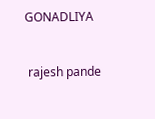GONADLIYA


 rajesh pande